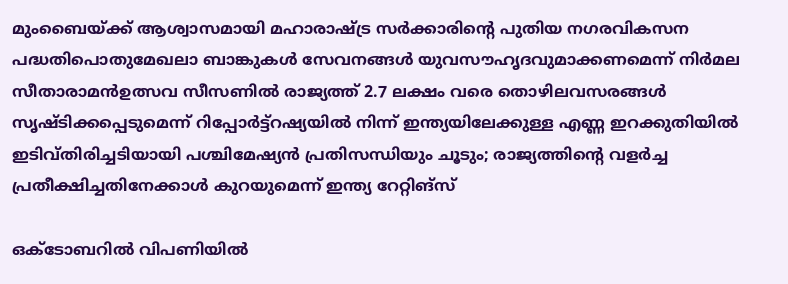മുംബൈയ്ക്ക് ആശ്വാസമായി മഹാരാഷ്ട്ര സർക്കാരിന്റെ പുതിയ നഗരവികസന പദ്ധതിപൊതുമേഖലാ ബാങ്കുകൾ സേവനങ്ങൾ യുവസൗഹൃദവുമാക്കണമെന്ന് നിർമല സീതാരാമൻഉത്സവ സീസണില്‍ രാജ്യത്ത് 2.7 ലക്ഷം വരെ തൊഴിലവസരങ്ങള്‍ സൃഷ്ടിക്കപ്പെടുമെന്ന് റിപ്പോര്‍ട്ട്റഷ്യയില്‍ നിന്ന് ഇന്ത്യയിലേക്കുള്ള എണ്ണ ഇറക്കുതിയില്‍ ഇടിവ്തിരിച്ചടിയായി പശ്ചിമേഷ്യൻ പ്രതിസന്ധിയും ചൂടും; രാജ്യത്തിന്റെ വളർച്ച പ്രതീക്ഷിച്ചതിനേക്കാൾ കുറയുമെന്ന് ഇന്ത്യ റേറ്റിങ്സ്

ഒക്‌ടോബറില്‍ വിപണിയിൽ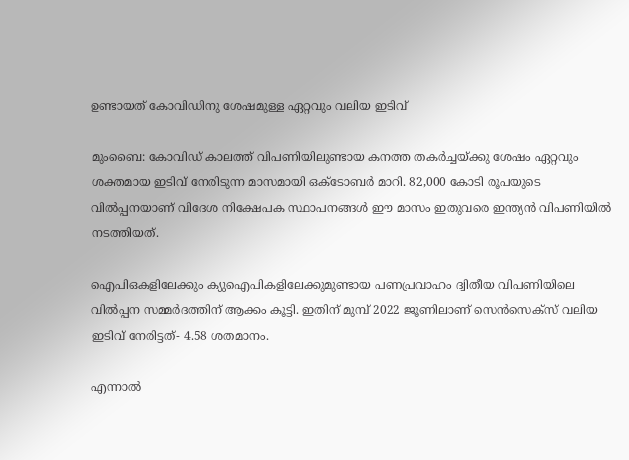ഉണ്ടായത്‌ കോവിഡിനു ശേഷമുള്ള ഏറ്റവും വലിയ ഇടിവ്‌

മുംബൈ: കോവിഡ്‌ കാലത്ത്‌ വിപണിയിലുണ്ടായ കനത്ത തകര്‍ച്ചയ്‌ക്കു ശേഷം ഏറ്റവും ശക്തമായ ഇടിവ്‌ നേരിടുന്ന മാസമായി ഒക്‌ടോബര്‍ മാറി. 82,000 കോടി രൂപയുടെ വില്‍പ്പനയാണ്‌ വിദേശ നിക്ഷേപക സ്ഥാപനങ്ങള്‍ ഈ മാസം ഇതുവരെ ഇന്ത്യന്‍ വിപണിയില്‍ നടത്തിയത്‌.

ഐപിഒകളിലേക്കും ക്യുഐപികളിലേക്കുമുണ്ടായ പണപ്രവാഹം ദ്വിതീയ വിപണിയിലെ വില്‍പ്പന സമ്മര്‍ദത്തിന്‌ ആക്കം കൂട്ടി. ഇതിന്‌ മുമ്പ്‌ 2022 ജൂണിലാണ്‌ സെന്‍സെക്‌സ്‌ വലിയ ഇടിവ്‌ നേരിട്ടത്‌- 4.58 ശതമാനം.

എന്നാല്‍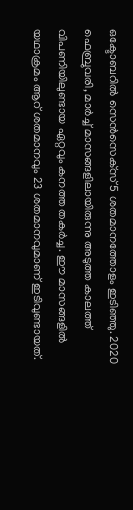ഒക്ടോബറില്‍ സെന്‍സെക്‌സ്‌ 5 ശതമാനത്തോളം ഇടിഞ്ഞു. 2020 ഫെബ്രുവരി, മാര്‍ച്ച്‌ മാസങ്ങളിലായിരുന്നു അടുത്ത കാലത്ത്‌ വിപണിയിലുണ്ടായ ഏറ്റവും കനത്ത തകര്‍ച്ച. ഈ മാസങ്ങളില്‍ യഥാക്രമം ആറ്‌ ശതമാനവും 23 ശതമാനവുമാണ്‌ ഇടിവുണ്ടായത്‌.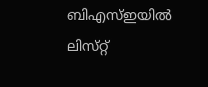ബിഎസ്‌ഇയില്‍ ലിസ്‌റ്റ്‌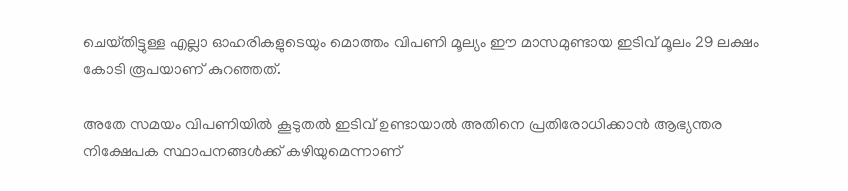ചെയ്‌തിട്ടുള്ള എല്ലാ ഓഹരികളുടെയും മൊത്തം വിപണി മൂല്യം ഈ മാസമുണ്ടായ ഇടിവ്‌ മൂലം 29 ലക്ഷം കോടി രൂപയാണ്‌ കുറഞ്ഞത്‌.

അതേ സമയം വിപണിയില്‍ കൂടുതല്‍ ഇടിവ്‌ ഉണ്ടായാല്‍ അതിനെ പ്രതിരോധിക്കാന്‍ ആഭ്യന്തര നിക്ഷേപക സ്ഥാപനങ്ങള്‍ക്ക്‌ കഴിയുമെന്നാണ്‌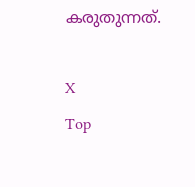കരുതുന്നത്‌.

X
Top